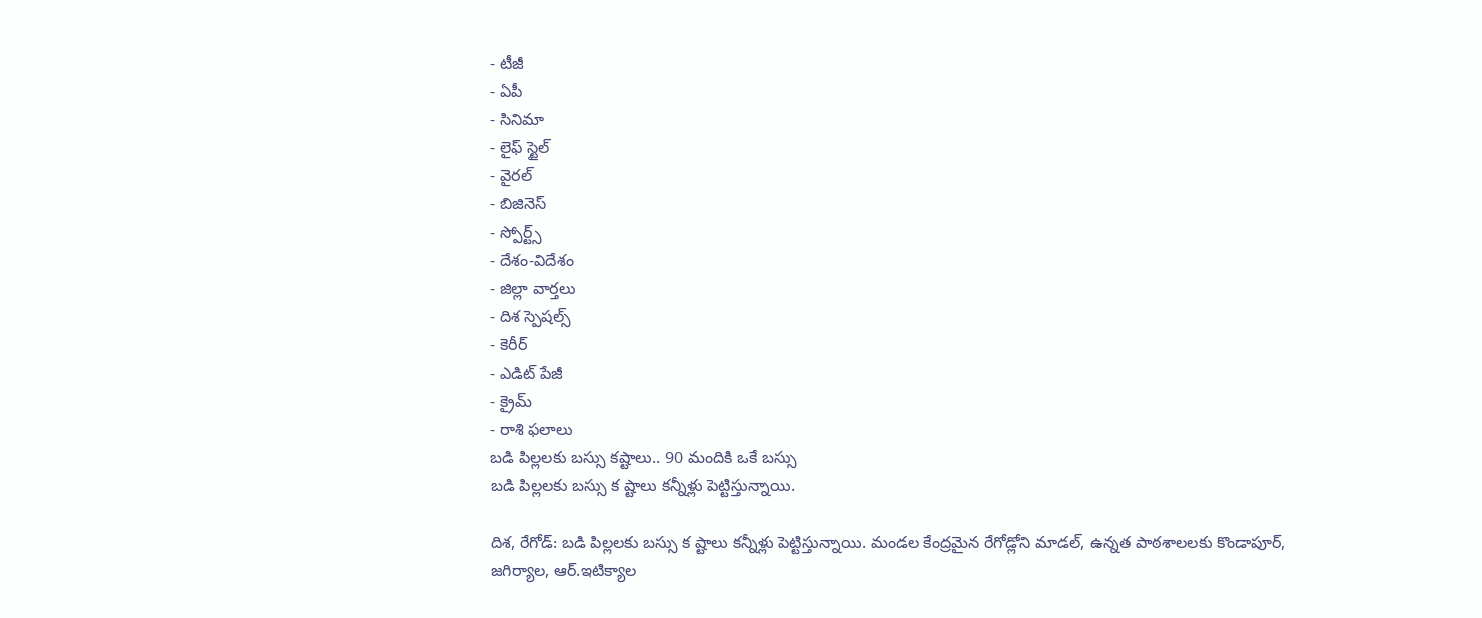- టీజీ
- ఏపీ
- సినిమా
- లైఫ్ స్టైల్
- వైరల్
- బిజినెస్
- స్పోర్ట్స్
- దేశం-విదేశం
- జిల్లా వార్తలు
- దిశ స్పెషల్స్
- కెరీర్
- ఎడిట్ పేజీ
- క్రైమ్
- రాశి ఫలాలు
బడి పిల్లలకు బస్సు కష్టాలు.. 90 మందికి ఒకే బస్సు
బడి పిల్లలకు బస్సు క ష్టాలు కన్నీళ్లు పెట్టిస్తున్నాయి.

దిశ, రేగోడ్: బడి పిల్లలకు బస్సు క ష్టాలు కన్నీళ్లు పెట్టిస్తున్నాయి. మండల కేంద్రమైన రేగోడ్లోని మాడల్, ఉన్నత పాఠశాలలకు కొండాపూర్, జగిర్యాల, ఆర్.ఇటిక్యాల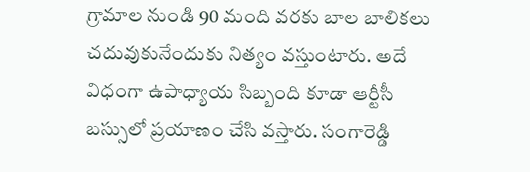గ్రామాల నుండి 90 మంది వరకు బాల బాలికలు చదువుకునేందుకు నిత్యం వస్తుంటారు. అదే విధంగా ఉపాధ్యాయ సిబ్బంది కూడా ఆర్టీసీ బస్సులో ప్రయాణం చేసి వస్తారు. సంగారెడ్డి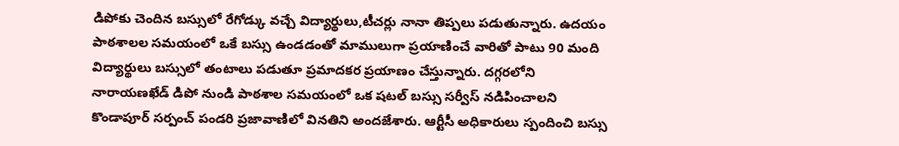డిపోకు చెందిన బస్సులో రేగోడ్కు వచ్చే విద్యార్థులు,టీచర్లు నానా తిప్పలు పడుతున్నారు. ఉదయం పాఠశాలల సమయంలో ఒకే బస్సు ఉండడంతో మాములుగా ప్రయాణించే వారితో పాటు 90 మంది విద్యార్థులు బస్సులో తంటాలు పడుతూ ప్రమాదకర ప్రయాణం చేస్తున్నారు. దగ్గరలోని నారాయణఖేడ్ డిపో నుండి పాఠశాల సమయంలో ఒక షటల్ బస్సు సర్వీస్ నడిపించాలని కొండాపూర్ సర్పంచ్ పండరి ప్రజావాణిలో వినతిని అందజేశారు. ఆర్టీసీ అధికారులు స్పందించి బస్సు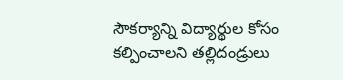సౌకర్యాన్ని విద్యార్థుల కోసం కల్పించాలని తల్లిదండ్రులు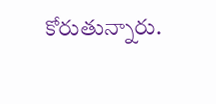కోరుతున్నారు.